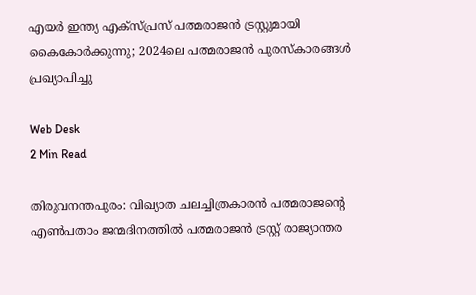എയര്‍ ഇന്ത്യ എക്സ്പ്രസ് പത്മരാജന്‍ ട്രസ്റ്റുമായി കൈകോര്‍ക്കുന്നു; 2024ലെ പത്മരാജന്‍ പുരസ്‌കാരങ്ങള്‍ പ്രഖ്യാപിച്ചു

Web Desk
2 Min Read

തിരുവനന്തപുരം: വിഖ്യാത ചലച്ചിത്രകാരന്‍ പത്മരാജന്റെ എണ്‍പതാം ജന്മദിനത്തില്‍ പത്മരാജന്‍ ട്രസ്റ്റ് രാജ്യാന്തര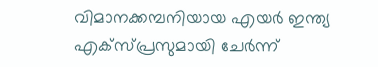വിമാനക്കമ്പനിയായ എയര്‍ ഇന്ത്യ എക്സ്പ്രസുമായി ചേര്‍ന്ന്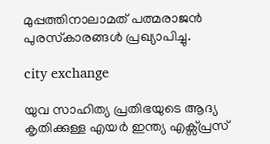മുപ്പത്തിനാലാമത് പത്മരാജന്‍ പുരസ്‌കാരങ്ങള്‍ പ്രഖ്യാപിച്ചു.

city exchange

യുവ സാഹിത്യ പ്രതിഭയുടെ ആദ്യ കൃതിക്കുള്ള എയര്‍ ഇന്ത്യ എക്സ്പ്രസ്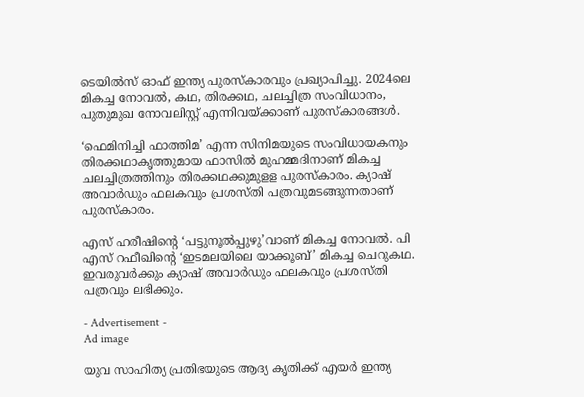ടെയില്‍സ് ഓഫ് ഇന്ത്യ പുരസ്‌കാരവും പ്രഖ്യാപിച്ചു. 2024ലെ മികച്ച നോവല്‍, കഥ, തിരക്കഥ, ചലച്ചിത്ര സംവിധാനം, പുതുമുഖ നോവലിസ്റ്റ് എന്നിവയ്ക്കാണ് പുരസ്‌കാരങ്ങള്‍.

‘ഫെമിനിച്ചി ഫാത്തിമ’ എന്ന സിനിമയുടെ സംവിധായകനും തിരക്കഥാകൃത്തുമായ ഫാസില്‍ മുഹമ്മദിനാണ് മികച്ച ചലച്ചിത്രത്തിനും തിരക്കഥക്കുമുളള പുരസ്‌കാരം. ക്യാഷ് അവാര്‍ഡും ഫലകവും പ്രശസ്തി പത്രവുമടങ്ങുന്നതാണ് പുരസ്‌കാരം.

എസ് ഹരീഷിന്റെ ‘പട്ടുനൂല്‍പ്പുഴു’വാണ് മികച്ച നോവല്‍. പി എസ് റഫീഖിന്റെ ‘ഇടമലയിലെ യാക്കൂബ്’ മികച്ച ചെറുകഥ. ഇവരുവര്‍ക്കും ക്യാഷ് അവാര്‍ഡും ഫലകവും പ്രശസ്തി പത്രവും ലഭിക്കും.

- Advertisement -
Ad image

യുവ സാഹിത്യ പ്രതിഭയുടെ ആദ്യ കൃതിക്ക് എയര്‍ ഇന്ത്യ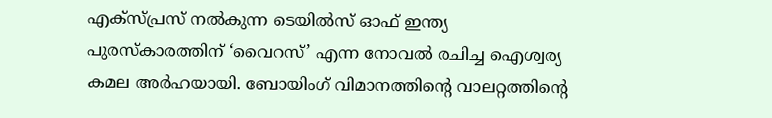എക്സ്പ്രസ് നല്‍കുന്ന ടെയില്‍സ് ഓഫ് ഇന്ത്യ പുരസ്‌കാരത്തിന് ‘വൈറസ്’ എന്ന നോവല്‍ രചിച്ച ഐശ്വര്യ കമല അര്‍ഹയായി. ബോയിംഗ് വിമാനത്തിന്റെ വാലറ്റത്തിന്റെ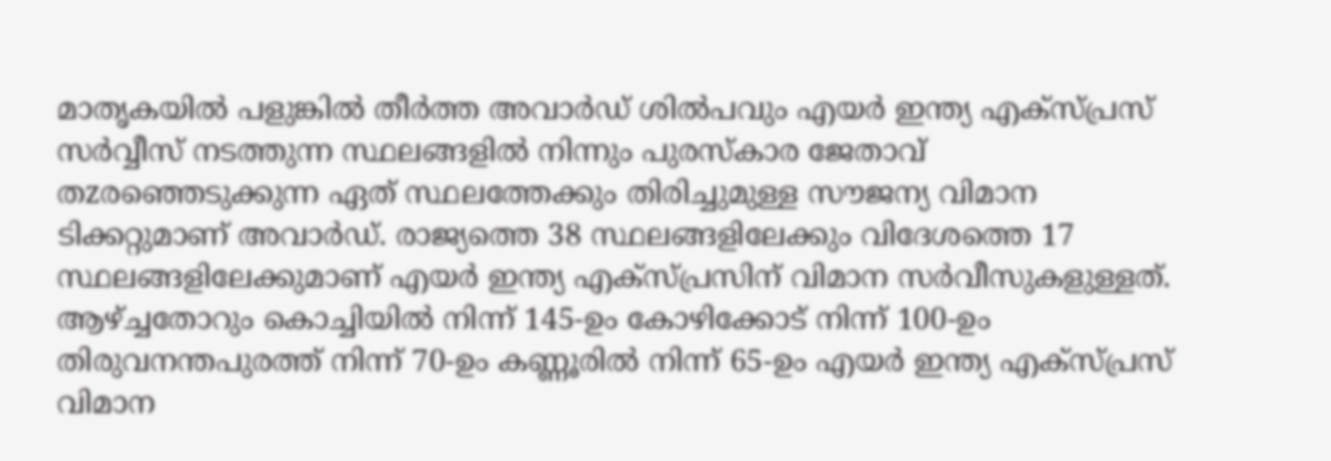മാതൃകയില്‍ പളുങ്കില്‍ തീര്‍ത്ത അവാര്‍ഡ് ശില്‍പവും എയര്‍ ഇന്ത്യ എക്സ്പ്രസ് സര്‍വ്വീസ് നടത്തുന്ന സ്ഥലങ്ങളില്‍ നിന്നും പുരസ്‌കാര ജേതാവ് തzരഞ്ഞെടുക്കുന്ന ഏത് സ്ഥലത്തേക്കും തിരിച്ചുമുള്ള സൗജന്യ വിമാന ടിക്കറ്റുമാണ് അവാര്‍ഡ്. രാജ്യത്തെ 38 സ്ഥലങ്ങളിലേക്കും വിദേശത്തെ 17 സ്ഥലങ്ങളിലേക്കുമാണ് എയര്‍ ഇന്ത്യ എക്സ്പ്രസിന് വിമാന സര്‍വീസുകളുള്ളത്. ആഴ്ച്ചതോറും കൊച്ചിയില്‍ നിന്ന് 145-ഉം കോഴിക്കോട് നിന്ന് 100-ഉം തിരുവനന്തപുരത്ത് നിന്ന് 70-ഉം കണ്ണൂരില്‍ നിന്ന് 65-ഉം എയര്‍ ഇന്ത്യ എക്സ്പ്രസ് വിമാന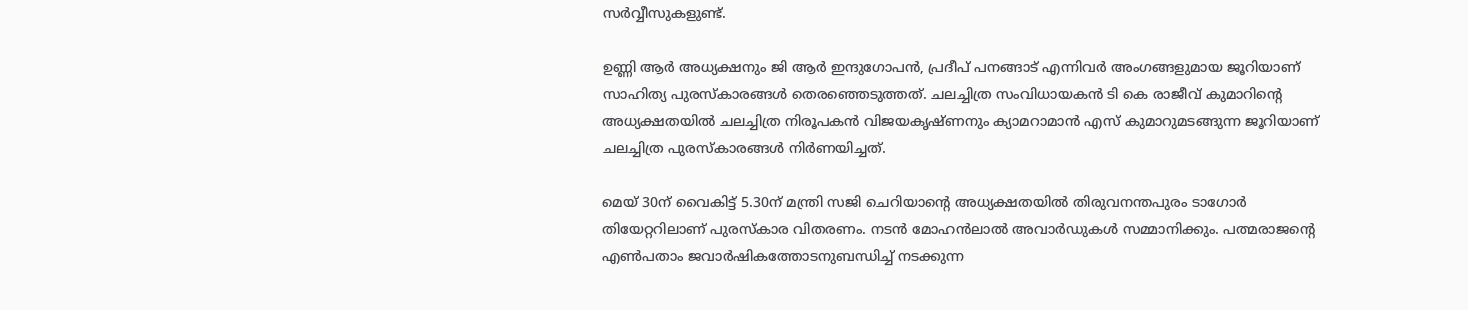സര്‍വ്വീസുകളുണ്ട്.

ഉണ്ണി ആര്‍ അധ്യക്ഷനും ജി ആര്‍ ഇന്ദുഗോപന്‍, പ്രദീപ് പനങ്ങാട് എന്നിവര്‍ അംഗങ്ങളുമായ ജൂറിയാണ് സാഹിത്യ പുരസ്‌കാരങ്ങള്‍ തെരഞ്ഞെടുത്തത്. ചലച്ചിത്ര സംവിധായകന്‍ ടി കെ രാജീവ് കുമാറിന്റെ അധ്യക്ഷതയില്‍ ചലച്ചിത്ര നിരൂപകന്‍ വിജയകൃഷ്ണനും ക്യാമറാമാന്‍ എസ് കുമാറുമടങ്ങുന്ന ജൂറിയാണ് ചലച്ചിത്ര പുരസ്‌കാരങ്ങള്‍ നിര്‍ണയിച്ചത്.

മെയ് 30ന് വൈകിട്ട് 5.30ന് മന്ത്രി സജി ചെറിയാന്റെ അധ്യക്ഷതയില്‍ തിരുവനന്തപുരം ടാഗോര്‍ തിയേറ്ററിലാണ് പുരസ്‌കാര വിതരണം. നടന്‍ മോഹന്‍ലാല്‍ അവാര്‍ഡുകള്‍ സമ്മാനിക്കും. പത്മരാജന്റെ എണ്‍പതാം ജവാര്‍ഷികത്തോടനുബന്ധിച്ച് നടക്കുന്ന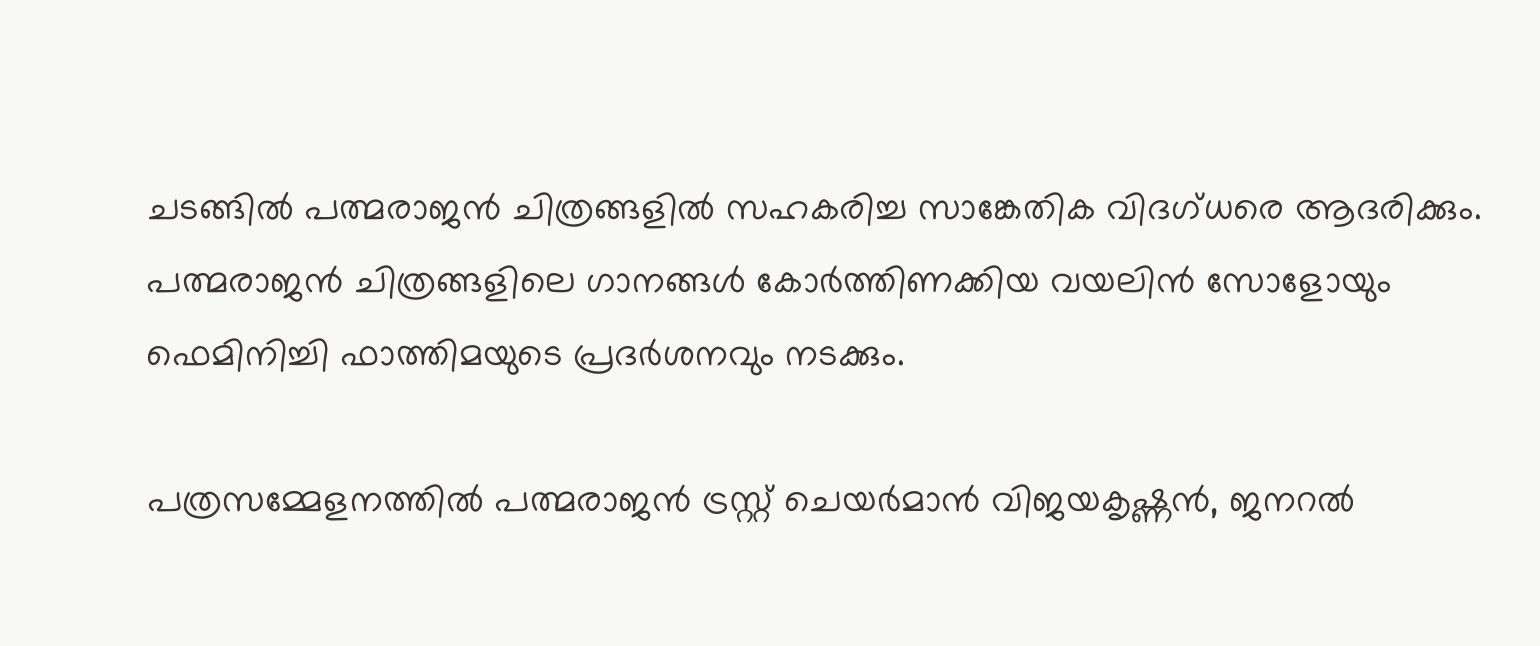ചടങ്ങില്‍ പത്മരാജന്‍ ചിത്രങ്ങളില്‍ സഹകരിച്ച സാങ്കേതിക വിദഗ്ധരെ ആദരിക്കും. പത്മരാജന്‍ ചിത്രങ്ങളിലെ ഗാനങ്ങള്‍ കോര്‍ത്തിണക്കിയ വയലിന്‍ സോളോയും ഫെമിനിച്ചി ഫാത്തിമയുടെ പ്രദര്‍ശനവും നടക്കും.

പത്രസമ്മേളനത്തില്‍ പത്മരാജന്‍ ട്രസ്റ്റ് ചെയര്‍മാന്‍ വിജയകൃഷ്ണന്‍, ജനറല്‍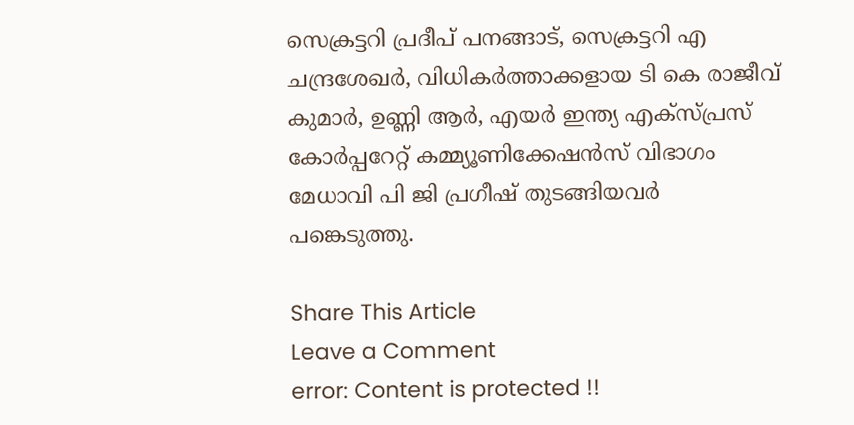സെക്രട്ടറി പ്രദീപ് പനങ്ങാട്, സെക്രട്ടറി എ ചന്ദ്രശേഖര്‍, വിധികര്‍ത്താക്കളായ ടി കെ രാജീവ് കുമാര്‍, ഉണ്ണി ആര്‍, എയര്‍ ഇന്ത്യ എക്സ്പ്രസ് കോര്‍പ്പറേറ്റ് കമ്മ്യൂണിക്കേഷന്‍സ് വിഭാഗം മേധാവി പി ജി പ്രഗീഷ് തുടങ്ങിയവര്‍ പങ്കെടുത്തു.

Share This Article
Leave a Comment
error: Content is protected !!